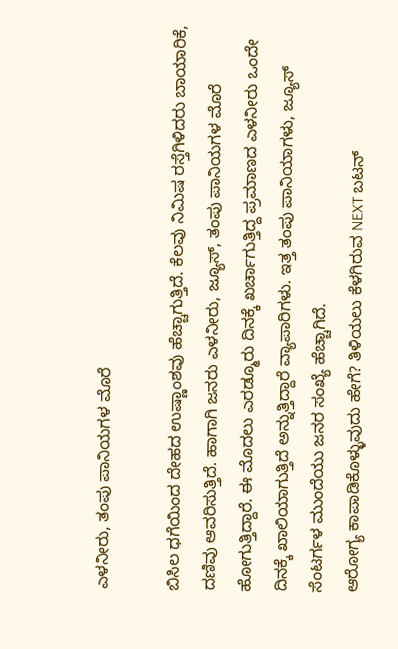ಎಳನೀರು, ತಂಪು ಪಾನಿಯಗಳ ಮೊರೆ

ಬಿಸಿಲ ಧಗೆಯಿಂದ ದೇಹದ ಉಷ್ಣಾಂಶವು ಹೆಚ್ಚಾಗುತ್ತಿದೆ. ಕೆಲವು ನಿಮಿಷ ರಸ್ತೆಗಿಳಿದರು ಬಾಯಾರಿಕೆ, ದಣಿವು ಆವರಿಸುತ್ತಿದೆ. ಹಾಗಾಗಿ ಜನರು ಎಳನೀರು, ಜ್ಯೂಸ್, ತಂಪು ಪಾನಿಯಗಳ ಮೊರೆ ಹೋಗುತ್ತಿದ್ದಾರೆ. ಈ ಮೊದಲು ಎರಡ್ಮೂರು ದಿನಕ್ಕೆ ಖರ್ಚಾಗುತ್ತಿದ್ದ ಪ್ರಮಾಣದ ಎಳನೀರು ಒಂದೇ ದಿನಕ್ಕೆ ಖಾಲಿಯಾಗುತ್ತಿದೆ ಅನ್ನುತ್ತಿದ್ದಾರೆ ವ್ಯಾಪಾರಿಗಳು. ಇತ್ತ ತಂಪು ಪಾನಿಯಾಗಳು, ಜ್ಯೂಸ್ ಸೆಂಟರ್ಗಳ ಮುಂದೆಯು ಜನರ ಸಂಖ್ಯೆ ಹೆಚ್ಚಾಗಿದೆ.
ಆರೋಗ್ಯ ಕಾಪಾಡಿಕೊಳ್ಳುವುದು ಹೇಗೆ? ತಿಳಿಯಲು ಕೆಳಗಿರುವ NEXT ಬಟನ್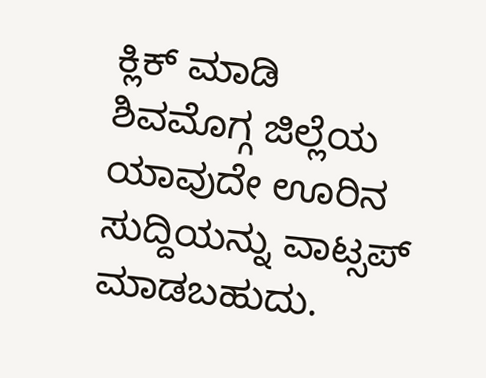ಕ್ಲಿಕ್ ಮಾಡಿ
ಶಿವಮೊಗ್ಗ ಜಿಲ್ಲೆಯ ಯಾವುದೇ ಊರಿನ ಸುದ್ದಿಯನ್ನು ವಾಟ್ಸಪ್ ಮಾಡಬಹುದು.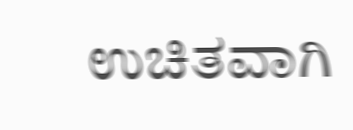ಉಚಿತವಾಗಿ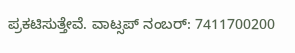ಪ್ರಕಟಿಸುತ್ತೇವೆ. ವಾಟ್ಸಪ್ ನಂಬರ್: 7411700200